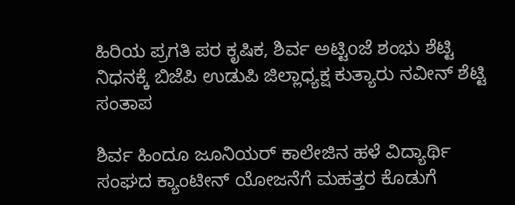ಹಿರಿಯ ಪ್ರಗತಿ ಪರ ಕೃಷಿಕ, ಶಿರ್ವ ಅಟ್ಟಿoಜೆ ಶಂಭು ಶೆಟ್ಟಿ ನಿಧನಕ್ಕೆ ಬಿಜೆಪಿ ಉಡುಪಿ ಜಿಲ್ಲಾಧ್ಯಕ್ಷ ಕುತ್ಯಾರು ನವೀನ್ ಶೆಟ್ಟಿ ಸಂತಾಪ

ಶಿರ್ವ ಹಿಂದೂ ಜೂನಿಯರ್ ಕಾಲೇಜಿನ ಹಳೆ ವಿದ್ಯಾರ್ಥಿ ಸಂಘದ ಕ್ಯಾಂಟೀನ್ ಯೋಜನೆಗೆ ಮಹತ್ತರ ಕೊಡುಗೆ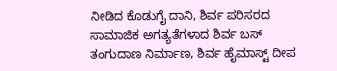ನೀಡಿದ ಕೊಡುಗೈ ದಾನಿ, ಶಿರ್ವ ಪರಿಸರದ ಸಾಮಾಜಿಕ ಅಗತ್ಯತೆಗಳಾದ ಶಿರ್ವ ಬಸ್ ತಂಗುದಾಣ ನಿರ್ಮಾಣ, ಶಿರ್ವ ಹೈಮಾಸ್ಟ್ ದೀಪ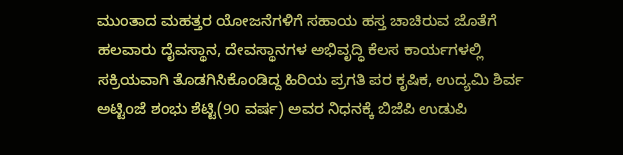ಮುಂತಾದ ಮಹತ್ತರ ಯೋಜನೆಗಳಿಗೆ ಸಹಾಯ ಹಸ್ತ ಚಾಚಿರುವ ಜೊತೆಗೆ ಹಲವಾರು ದೈವಸ್ಥಾನ, ದೇವಸ್ಥಾನಗಳ ಅಭಿವೃದ್ಧಿ ಕೆಲಸ ಕಾರ್ಯಗಳಲ್ಲಿ ಸಕ್ರಿಯವಾಗಿ ತೊಡಗಿಸಿಕೊಂಡಿದ್ದ ಹಿರಿಯ ಪ್ರಗತಿ ಪರ ಕೃಷಿಕ, ಉದ್ಯಮಿ ಶಿರ್ವ ಅಟ್ಟಿoಜೆ ಶಂಭು ಶೆಟ್ಟಿ(90 ವರ್ಷ) ಅವರ ನಿಧನಕ್ಕೆ ಬಿಜೆಪಿ ಉಡುಪಿ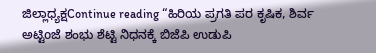ಜಿಲ್ಲಾಧ್ಯಕ್ಷContinue reading “ಹಿರಿಯ ಪ್ರಗತಿ ಪರ ಕೃಷಿಕ, ಶಿರ್ವ ಅಟ್ಟಿoಜೆ ಶಂಭು ಶೆಟ್ಟಿ ನಿಧನಕ್ಕೆ ಬಿಜೆಪಿ ಉಡುಪಿ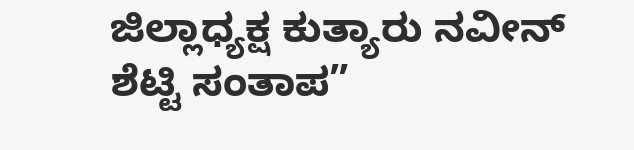ಜಿಲ್ಲಾಧ್ಯಕ್ಷ ಕುತ್ಯಾರು ನವೀನ್ ಶೆಟ್ಟಿ ಸಂತಾಪ”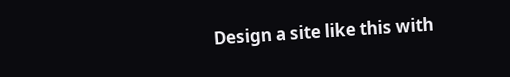Design a site like this with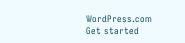WordPress.com
Get started